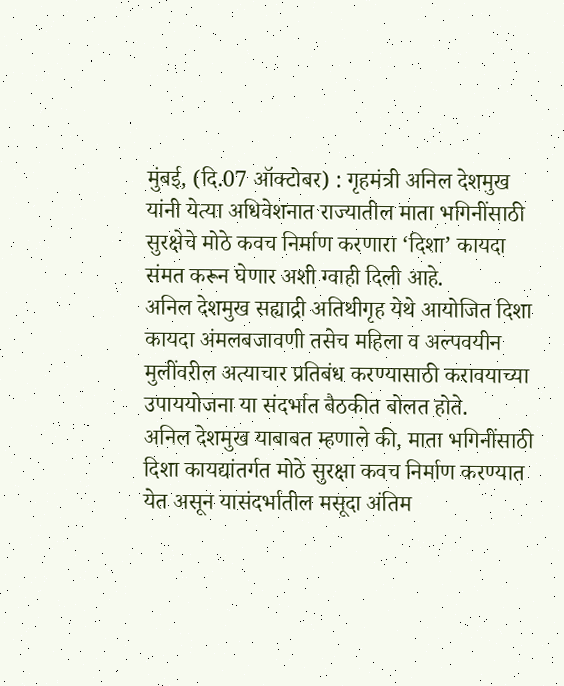मुंबई, (दि.07 ऑक्टोबर) : गृहमंत्री अनिल देशमुख यांनी येत्या अधिवेशनात राज्यातील माता भगिनींसाठी सुरक्षेचे मोठे कवच निर्माण करणारा ‘दिशा’ कायदा संमत करून घेणार अशी ग्वाही दिली आहे.
अनिल देशमुख सह्याद्री अतिथीगृह येथे आयोजित दिशा कायदा अंमलबजावणी तसेच महिला व अल्पवयीन मुलींवरील अत्याचार प्रतिबंध करण्यासाठी करावयाच्या उपाययोजना या संदर्भात बैठकीत बोलत होते.
अनिल देशमुख याबाबत म्हणाले की, माता भगिनींसाठी दिशा कायद्यांतर्गत मोठे सुरक्षा कवच निर्माण करण्यात येत असून यासंदर्भातील मसूदा अंतिम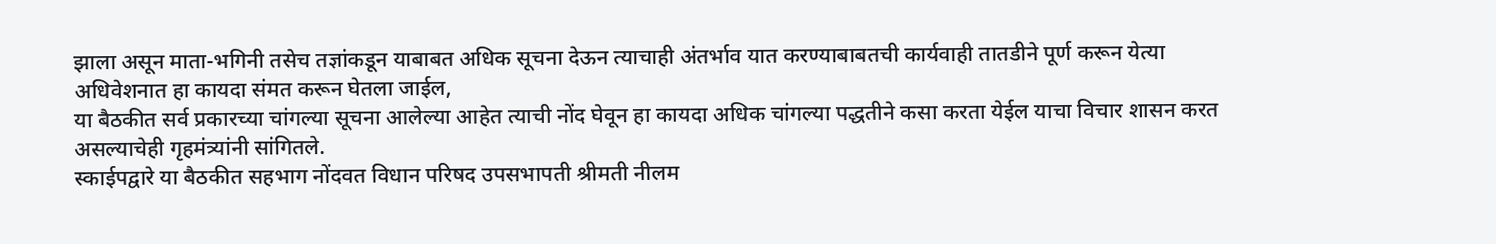झाला असून माता-भगिनी तसेच तज्ञांकडून याबाबत अधिक सूचना देऊन त्याचाही अंतर्भाव यात करण्याबाबतची कार्यवाही तातडीने पूर्ण करून येत्या अधिवेशनात हा कायदा संमत करून घेतला जाईल,
या बैठकीत सर्व प्रकारच्या चांगल्या सूचना आलेल्या आहेत त्याची नोंद घेवून हा कायदा अधिक चांगल्या पद्धतीने कसा करता येईल याचा विचार शासन करत असल्याचेही गृहमंत्र्यांनी सांगितले.
स्काईपद्वारे या बैठकीत सहभाग नोंदवत विधान परिषद उपसभापती श्रीमती नीलम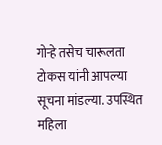गोऱ्हे तसेच चारूलता टोकस यांनी आपल्या सूचना मांडल्या. उपस्थित महिला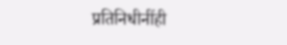प्रतिनिधीनींही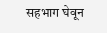सहभाग घेवून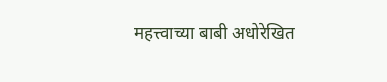महत्त्वाच्या बाबी अधोरेखित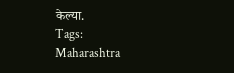केल्या.
Tags:
Maharashtra